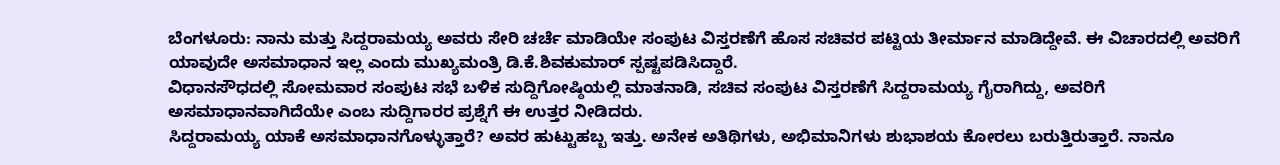ಬೆಂಗಳೂರು: ನಾನು ಮತ್ತು ಸಿದ್ದರಾಮಯ್ಯ ಅವರು ಸೇರಿ ಚರ್ಚೆ ಮಾಡಿಯೇ ಸಂಪುಟ ವಿಸ್ತರಣೆಗೆ ಹೊಸ ಸಚಿವರ ಪಟ್ಟಿಯ ತೀರ್ಮಾನ ಮಾಡಿದ್ದೇವೆ. ಈ ವಿಚಾರದಲ್ಲಿ ಅವರಿಗೆ ಯಾವುದೇ ಅಸಮಾಧಾನ ಇಲ್ಲ ಎಂದು ಮುಖ್ಯಮಂತ್ರಿ ಡಿ.ಕೆ.ಶಿವಕುಮಾರ್ ಸ್ಪಷ್ಟಪಡಿಸಿದ್ದಾರೆ.
ವಿಧಾನಸೌಧದಲ್ಲಿ ಸೋಮವಾರ ಸಂಪುಟ ಸಭೆ ಬಳಿಕ ಸುದ್ದಿಗೋಷ್ಠಿಯಲ್ಲಿ ಮಾತನಾಡಿ, ಸಚಿವ ಸಂಪುಟ ವಿಸ್ತರಣೆಗೆ ಸಿದ್ದರಾಮಯ್ಯ ಗೈರಾಗಿದ್ದು, ಅವರಿಗೆ ಅಸಮಾಧಾನವಾಗಿದೆಯೇ ಎಂಬ ಸುದ್ದಿಗಾರರ ಪ್ರಶ್ನೆಗೆ ಈ ಉತ್ತರ ನೀಡಿದರು.
ಸಿದ್ದರಾಮಯ್ಯ ಯಾಕೆ ಅಸಮಾಧಾನಗೊಳ್ಳುತ್ತಾರೆ? ಅವರ ಹುಟ್ಟುಹಬ್ಬ ಇತ್ತು. ಅನೇಕ ಅತಿಥಿಗಳು, ಅಭಿಮಾನಿಗಳು ಶುಭಾಶಯ ಕೋರಲು ಬರುತ್ತಿರುತ್ತಾರೆ. ನಾನೂ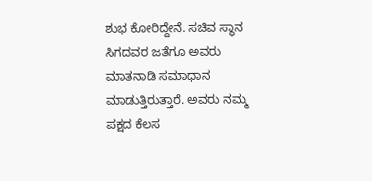ಶುಭ ಕೋರಿದ್ದೇನೆ. ಸಚಿವ ಸ್ಥಾನ ಸಿಗದವರ ಜತೆಗೂ ಅವರು ಮಾತನಾಡಿ ಸಮಾಧಾನ ಮಾಡುತ್ತಿರುತ್ತಾರೆ. ಅವರು ನಮ್ಮ ಪಕ್ಷದ ಕೆಲಸ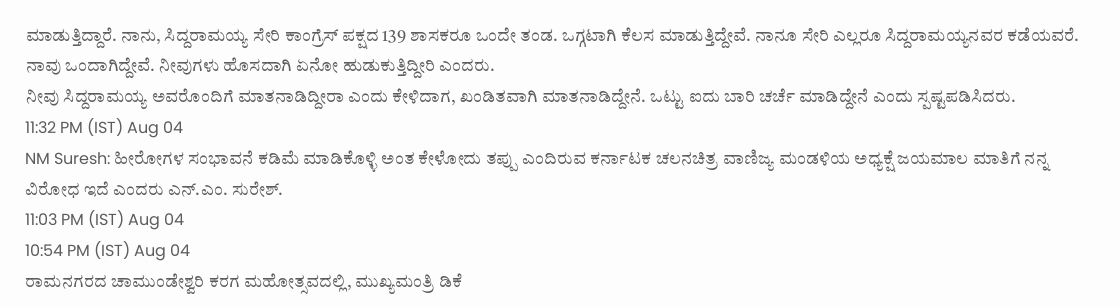ಮಾಡುತ್ತಿದ್ದಾರೆ. ನಾನು, ಸಿದ್ದರಾಮಯ್ಯ ಸೇರಿ ಕಾಂಗ್ರೆಸ್ ಪಕ್ಷದ 139 ಶಾಸಕರೂ ಒಂದೇ ತಂಡ. ಒಗ್ಗಟಾಗಿ ಕೆಲಸ ಮಾಡುತ್ತಿದ್ದೇವೆ. ನಾನೂ ಸೇರಿ ಎಲ್ಲರೂ ಸಿದ್ದರಾಮಯ್ಯನವರ ಕಡೆಯವರೆ. ನಾವು ಒಂದಾಗಿದ್ದೇವೆ. ನೀವುಗಳು ಹೊಸದಾಗಿ ಏನೋ ಹುಡುಕುತ್ತಿದ್ದೀರಿ ಎಂದರು.
ನೀವು ಸಿದ್ದರಾಮಯ್ಯ ಅವರೊಂದಿಗೆ ಮಾತನಾಡಿದ್ದೀರಾ ಎಂದು ಕೇಳಿದಾಗ, ಖಂಡಿತವಾಗಿ ಮಾತನಾಡಿದ್ದೇನೆ. ಒಟ್ಟು ಐದು ಬಾರಿ ಚರ್ಚೆ ಮಾಡಿದ್ದೇನೆ ಎಂದು ಸ್ಪಷ್ಟಪಡಿಸಿದರು.
11:32 PM (IST) Aug 04
NM Suresh: ಹೀರೋಗಳ ಸಂಭಾವನೆ ಕಡಿಮೆ ಮಾಡಿಕೊಳ್ಳಿ ಅಂತ ಕೇಳೋದು ತಪ್ಪು ಎಂದಿರುವ ಕರ್ನಾಟಕ ಚಲನಚಿತ್ರ ವಾಣಿಜ್ಯ ಮಂಡಳಿಯ ಅಧ್ಯಕ್ಷೆ ಜಯಮಾಲ ಮಾತಿಗೆ ನನ್ನ ವಿರೋಧ ಇದೆ ಎಂದರು ಎನ್.ಎಂ. ಸುರೇಶ್.
11:03 PM (IST) Aug 04
10:54 PM (IST) Aug 04
ರಾಮನಗರದ ಚಾಮುಂಡೇಶ್ವರಿ ಕರಗ ಮಹೋತ್ಸವದಲ್ಲಿ, ಮುಖ್ಯಮಂತ್ರಿ ಡಿಕೆ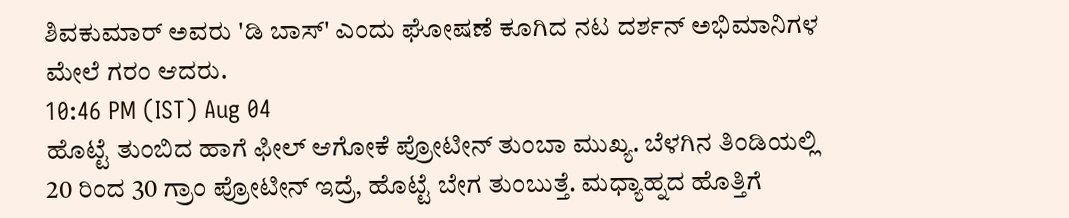ಶಿವಕುಮಾರ್ ಅವರು 'ಡಿ ಬಾಸ್' ಎಂದು ಘೋಷಣೆ ಕೂಗಿದ ನಟ ದರ್ಶನ್ ಅಭಿಮಾನಿಗಳ ಮೇಲೆ ಗರಂ ಆದರು.
10:46 PM (IST) Aug 04
ಹೊಟ್ಟೆ ತುಂಬಿದ ಹಾಗೆ ಫೀಲ್ ಆಗೋಕೆ ಪ್ರೋಟೀನ್ ತುಂಬಾ ಮುಖ್ಯ. ಬೆಳಗಿನ ತಿಂಡಿಯಲ್ಲಿ 20 ರಿಂದ 30 ಗ್ರಾಂ ಪ್ರೋಟೀನ್ ಇದ್ರೆ, ಹೊಟ್ಟೆ ಬೇಗ ತುಂಬುತ್ತೆ. ಮಧ್ಯಾಹ್ನದ ಹೊತ್ತಿಗೆ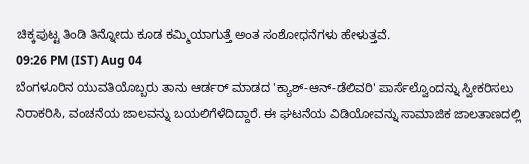ಚಿಕ್ಕಪುಟ್ಟ ತಿಂಡಿ ತಿನ್ನೋದು ಕೂಡ ಕಮ್ಮಿಯಾಗುತ್ತೆ ಅಂತ ಸಂಶೋಧನೆಗಳು ಹೇಳುತ್ತವೆ.
09:26 PM (IST) Aug 04
ಬೆಂಗಳೂರಿನ ಯುವತಿಯೊಬ್ಬರು ತಾನು ಆರ್ಡರ್ ಮಾಡದ 'ಕ್ಯಾಶ್-ಆನ್-ಡೆಲಿವರಿ' ಪಾರ್ಸೆಲ್ವೊಂದನ್ನು ಸ್ವೀಕರಿಸಲು ನಿರಾಕರಿಸಿ, ವಂಚನೆಯ ಜಾಲವನ್ನು ಬಯಲಿಗೆಳೆದಿದ್ದಾರೆ. ಈ ಘಟನೆಯ ವಿಡಿಯೋವನ್ನು ಸಾಮಾಜಿಕ ಜಾಲತಾಣದಲ್ಲಿ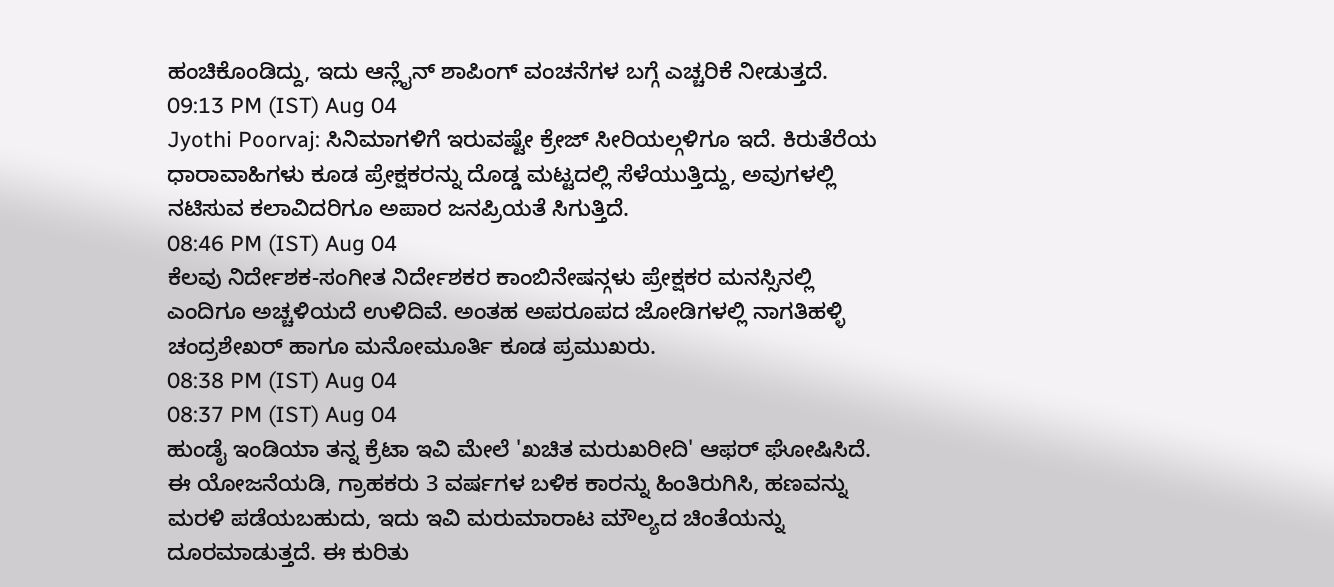ಹಂಚಿಕೊಂಡಿದ್ದು, ಇದು ಆನ್ಲೈನ್ ಶಾಪಿಂಗ್ ವಂಚನೆಗಳ ಬಗ್ಗೆ ಎಚ್ಚರಿಕೆ ನೀಡುತ್ತದೆ.
09:13 PM (IST) Aug 04
Jyothi Poorvaj: ಸಿನಿಮಾಗಳಿಗೆ ಇರುವಷ್ಟೇ ಕ್ರೇಜ್ ಸೀರಿಯಲ್ಗಳಿಗೂ ಇದೆ. ಕಿರುತೆರೆಯ ಧಾರಾವಾಹಿಗಳು ಕೂಡ ಪ್ರೇಕ್ಷಕರನ್ನು ದೊಡ್ಡ ಮಟ್ಟದಲ್ಲಿ ಸೆಳೆಯುತ್ತಿದ್ದು, ಅವುಗಳಲ್ಲಿ ನಟಿಸುವ ಕಲಾವಿದರಿಗೂ ಅಪಾರ ಜನಪ್ರಿಯತೆ ಸಿಗುತ್ತಿದೆ.
08:46 PM (IST) Aug 04
ಕೆಲವು ನಿರ್ದೇಶಕ-ಸಂಗೀತ ನಿರ್ದೇಶಕರ ಕಾಂಬಿನೇಷನ್ಗಳು ಪ್ರೇಕ್ಷಕರ ಮನಸ್ಸಿನಲ್ಲಿ ಎಂದಿಗೂ ಅಚ್ಚಳಿಯದೆ ಉಳಿದಿವೆ. ಅಂತಹ ಅಪರೂಪದ ಜೋಡಿಗಳಲ್ಲಿ ನಾಗತಿಹಳ್ಳಿ ಚಂದ್ರಶೇಖರ್ ಹಾಗೂ ಮನೋಮೂರ್ತಿ ಕೂಡ ಪ್ರಮುಖರು.
08:38 PM (IST) Aug 04
08:37 PM (IST) Aug 04
ಹುಂಡೈ ಇಂಡಿಯಾ ತನ್ನ ಕ್ರೆಟಾ ಇವಿ ಮೇಲೆ 'ಖಚಿತ ಮರುಖರೀದಿ' ಆಫರ್ ಘೋಷಿಸಿದೆ. ಈ ಯೋಜನೆಯಡಿ, ಗ್ರಾಹಕರು 3 ವರ್ಷಗಳ ಬಳಿಕ ಕಾರನ್ನು ಹಿಂತಿರುಗಿಸಿ, ಹಣವನ್ನು ಮರಳಿ ಪಡೆಯಬಹುದು, ಇದು ಇವಿ ಮರುಮಾರಾಟ ಮೌಲ್ಯದ ಚಿಂತೆಯನ್ನು ದೂರಮಾಡುತ್ತದೆ. ಈ ಕುರಿತು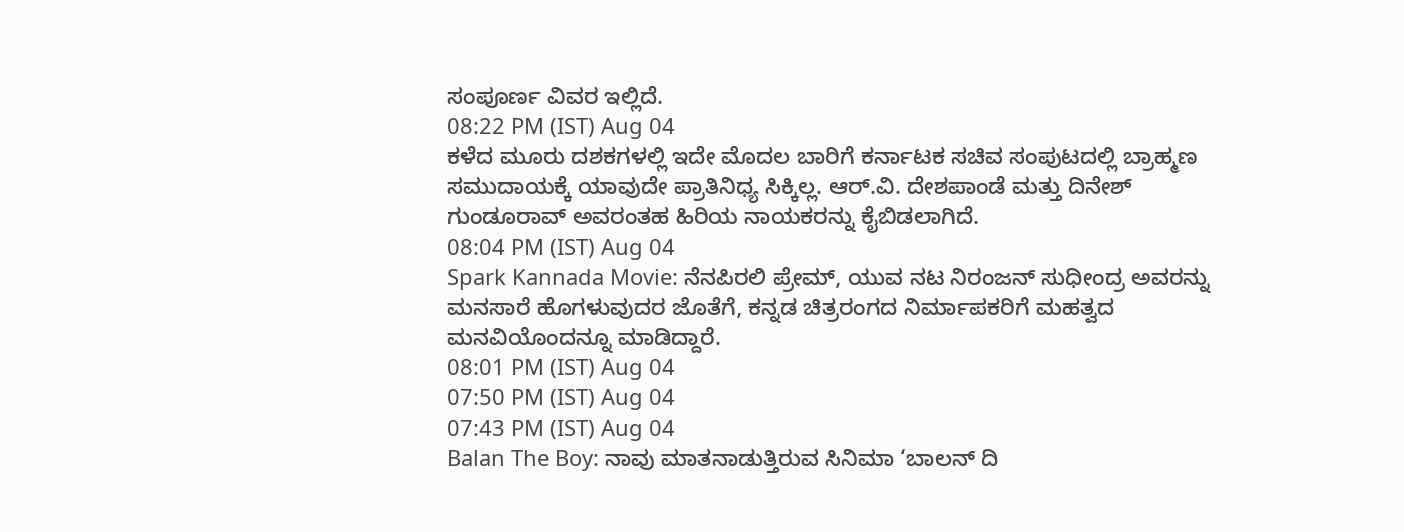ಸಂಪೂರ್ಣ ವಿವರ ಇಲ್ಲಿದೆ.
08:22 PM (IST) Aug 04
ಕಳೆದ ಮೂರು ದಶಕಗಳಲ್ಲಿ ಇದೇ ಮೊದಲ ಬಾರಿಗೆ ಕರ್ನಾಟಕ ಸಚಿವ ಸಂಪುಟದಲ್ಲಿ ಬ್ರಾಹ್ಮಣ ಸಮುದಾಯಕ್ಕೆ ಯಾವುದೇ ಪ್ರಾತಿನಿಧ್ಯ ಸಿಕ್ಕಿಲ್ಲ. ಆರ್.ವಿ. ದೇಶಪಾಂಡೆ ಮತ್ತು ದಿನೇಶ್ ಗುಂಡೂರಾವ್ ಅವರಂತಹ ಹಿರಿಯ ನಾಯಕರನ್ನು ಕೈಬಿಡಲಾಗಿದೆ.
08:04 PM (IST) Aug 04
Spark Kannada Movie: ನೆನಪಿರಲಿ ಪ್ರೇಮ್, ಯುವ ನಟ ನಿರಂಜನ್ ಸುಧೀಂದ್ರ ಅವರನ್ನು ಮನಸಾರೆ ಹೊಗಳುವುದರ ಜೊತೆಗೆ, ಕನ್ನಡ ಚಿತ್ರರಂಗದ ನಿರ್ಮಾಪಕರಿಗೆ ಮಹತ್ವದ ಮನವಿಯೊಂದನ್ನೂ ಮಾಡಿದ್ದಾರೆ.
08:01 PM (IST) Aug 04
07:50 PM (IST) Aug 04
07:43 PM (IST) Aug 04
Balan The Boy: ನಾವು ಮಾತನಾಡುತ್ತಿರುವ ಸಿನಿಮಾ ‘ಬಾಲನ್ ದಿ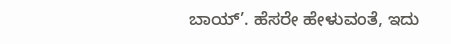ಬಾಯ್’. ಹೆಸರೇ ಹೇಳುವಂತೆ, ಇದು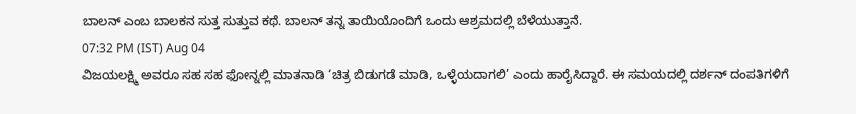ಬಾಲನ್ ಎಂಬ ಬಾಲಕನ ಸುತ್ತ ಸುತ್ತುವ ಕಥೆ. ಬಾಲನ್ ತನ್ನ ತಾಯಿಯೊಂದಿಗೆ ಒಂದು ಆಶ್ರಮದಲ್ಲಿ ಬೆಳೆಯುತ್ತಾನೆ.
07:32 PM (IST) Aug 04
ವಿಜಯಲಕ್ಷ್ಮಿ ಅವರೂ ಸಹ ಸಹ ಫೋನ್ನಲ್ಲಿ ಮಾತನಾಡಿ ‘ಚಿತ್ರ ಬಿಡುಗಡೆ ಮಾಡಿ, ಒಳ್ಳೆಯದಾಗಲಿ’ ಎಂದು ಹಾರೈಸಿದ್ದಾರೆ. ಈ ಸಮಯದಲ್ಲಿ ದರ್ಶನ್ ದಂಪತಿಗಳಿಗೆ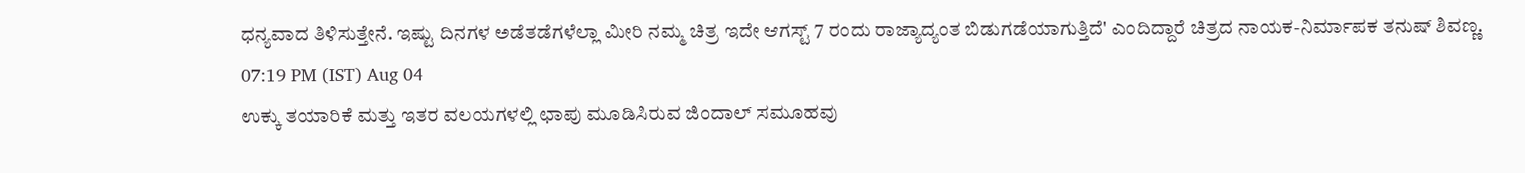ಧನ್ಯವಾದ ತಿಳಿಸುತ್ತೇನೆ. ಇಷ್ಟು ದಿನಗಳ ಅಡೆತಡೆಗಳೆಲ್ಲಾ ಮೀರಿ ನಮ್ಮ ಚಿತ್ರ ಇದೇ ಆಗಸ್ಟ್ 7 ರಂದು ರಾಜ್ಯಾದ್ಯಂತ ಬಿಡುಗಡೆಯಾಗುತ್ತಿದೆ' ಎಂದಿದ್ದಾರೆ ಚಿತ್ರದ ನಾಯಕ-ನಿರ್ಮಾಪಕ ತನುಷ್ ಶಿವಣ್ಣ.
07:19 PM (IST) Aug 04
ಉಕ್ಕು ತಯಾರಿಕೆ ಮತ್ತು ಇತರ ವಲಯಗಳಲ್ಲಿ ಛಾಪು ಮೂಡಿಸಿರುವ ಜಿಂದಾಲ್ ಸಮೂಹವು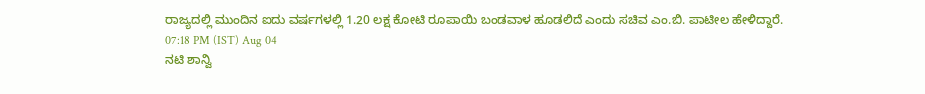ರಾಜ್ಯದಲ್ಲಿ ಮುಂದಿನ ಐದು ವರ್ಷಗಳಲ್ಲಿ 1.20 ಲಕ್ಷ ಕೋಟಿ ರೂಪಾಯಿ ಬಂಡವಾಳ ಹೂಡಲಿದೆ ಎಂದು ಸಚಿವ ಎಂ.ಬಿ. ಪಾಟೀಲ ಹೇಳಿದ್ದಾರೆ.
07:18 PM (IST) Aug 04
ನಟಿ ಶಾನ್ವಿ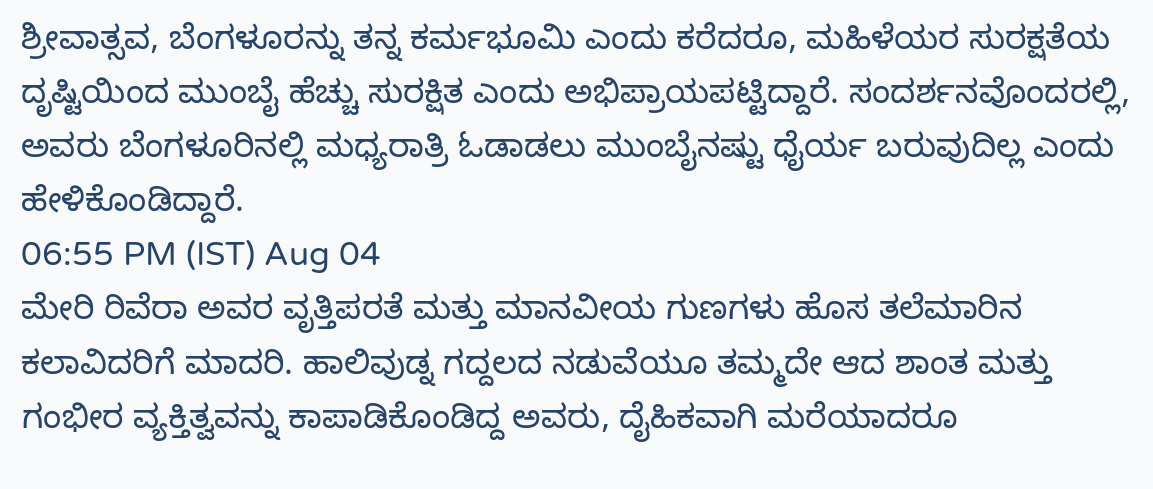ಶ್ರೀವಾತ್ಸವ, ಬೆಂಗಳೂರನ್ನು ತನ್ನ ಕರ್ಮಭೂಮಿ ಎಂದು ಕರೆದರೂ, ಮಹಿಳೆಯರ ಸುರಕ್ಷತೆಯ ದೃಷ್ಟಿಯಿಂದ ಮುಂಬೈ ಹೆಚ್ಚು ಸುರಕ್ಷಿತ ಎಂದು ಅಭಿಪ್ರಾಯಪಟ್ಟಿದ್ದಾರೆ. ಸಂದರ್ಶನವೊಂದರಲ್ಲಿ, ಅವರು ಬೆಂಗಳೂರಿನಲ್ಲಿ ಮಧ್ಯರಾತ್ರಿ ಓಡಾಡಲು ಮುಂಬೈನಷ್ಟು ಧೈರ್ಯ ಬರುವುದಿಲ್ಲ ಎಂದು ಹೇಳಿಕೊಂಡಿದ್ದಾರೆ.
06:55 PM (IST) Aug 04
ಮೇರಿ ರಿವೆರಾ ಅವರ ವೃತ್ತಿಪರತೆ ಮತ್ತು ಮಾನವೀಯ ಗುಣಗಳು ಹೊಸ ತಲೆಮಾರಿನ ಕಲಾವಿದರಿಗೆ ಮಾದರಿ. ಹಾಲಿವುಡ್ನ ಗದ್ದಲದ ನಡುವೆಯೂ ತಮ್ಮದೇ ಆದ ಶಾಂತ ಮತ್ತು ಗಂಭೀರ ವ್ಯಕ್ತಿತ್ವವನ್ನು ಕಾಪಾಡಿಕೊಂಡಿದ್ದ ಅವರು, ದೈಹಿಕವಾಗಿ ಮರೆಯಾದರೂ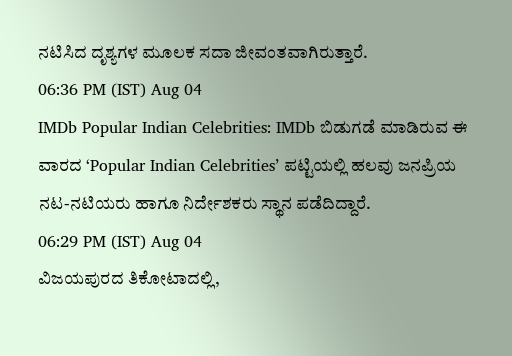ನಟಿಸಿದ ದೃಶ್ಯಗಳ ಮೂಲಕ ಸದಾ ಜೀವಂತವಾಗಿರುತ್ತಾರೆ.
06:36 PM (IST) Aug 04
IMDb Popular Indian Celebrities: IMDb ಬಿಡುಗಡೆ ಮಾಡಿರುವ ಈ ವಾರದ ‘Popular Indian Celebrities’ ಪಟ್ಟಿಯಲ್ಲಿ ಹಲವು ಜನಪ್ರಿಯ ನಟ-ನಟಿಯರು ಹಾಗೂ ನಿರ್ದೇಶಕರು ಸ್ಥಾನ ಪಡೆದಿದ್ದಾರೆ.
06:29 PM (IST) Aug 04
ವಿಜಯಪುರದ ತಿಕೋಟಾದಲ್ಲಿ,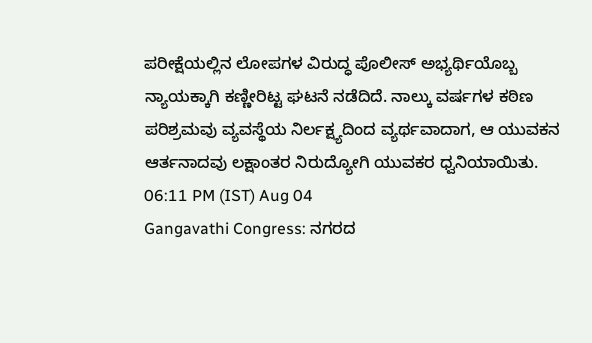ಪರೀಕ್ಷೆಯಲ್ಲಿನ ಲೋಪಗಳ ವಿರುದ್ಧ ಪೊಲೀಸ್ ಅಭ್ಯರ್ಥಿಯೊಬ್ಬ ನ್ಯಾಯಕ್ಕಾಗಿ ಕಣ್ಣೀರಿಟ್ಟ ಘಟನೆ ನಡೆದಿದೆ. ನಾಲ್ಕು ವರ್ಷಗಳ ಕಠಿಣ ಪರಿಶ್ರಮವು ವ್ಯವಸ್ಥೆಯ ನಿರ್ಲಕ್ಷ್ಯದಿಂದ ವ್ಯರ್ಥವಾದಾಗ, ಆ ಯುವಕನ ಆರ್ತನಾದವು ಲಕ್ಷಾಂತರ ನಿರುದ್ಯೋಗಿ ಯುವಕರ ಧ್ವನಿಯಾಯಿತು.
06:11 PM (IST) Aug 04
Gangavathi Congress: ನಗರದ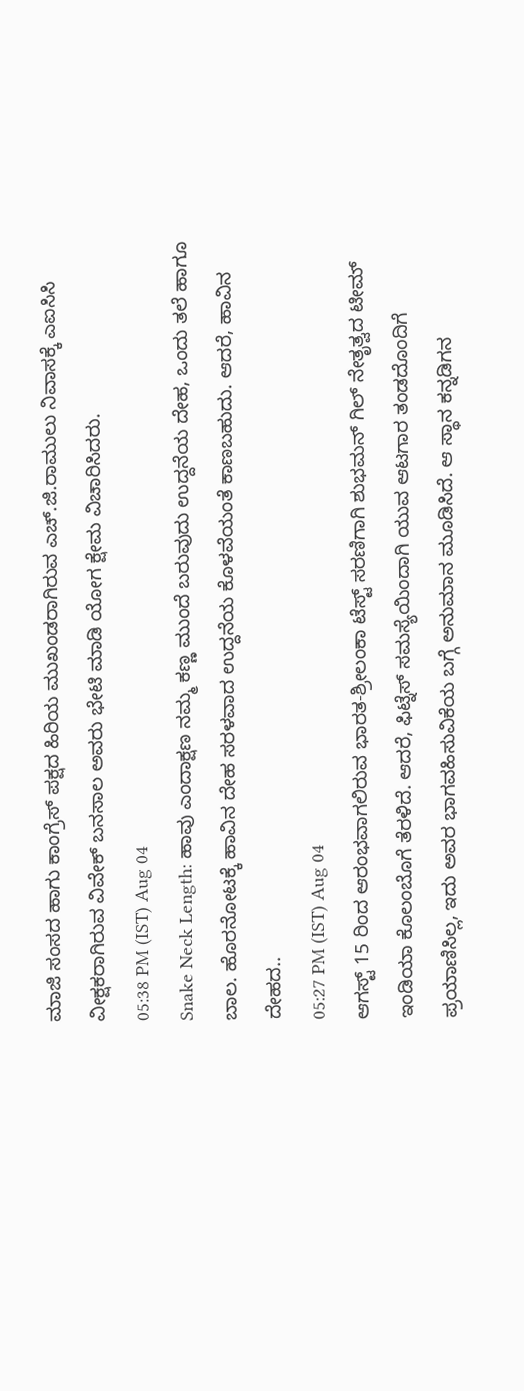ಮಾಜಿ ಸಂಸದ ಹಾಗು ಕಾಂಗ್ರೆಸ್ ಪಕ್ಷದ ಹಿರಿಯ ಮುಖಂಡರಾಗಿರುವ ಎಚ್.ಜಿ.ರಾಮುಲು ನಿವಾಸಕ್ಕೆ ಎಐಸಿಸಿ ವೀಕ್ಷಕರಾಗಿರುವ ವಿವೇಕ್ ಬನಸಾಲ ಅವರು ಭೇಟಿ ಮಾಡಿ ಯೋಗ ಕ್ಷೇಮ ವಿಚಾರಿಸಿದರು.
05:38 PM (IST) Aug 04
Snake Neck Length: ಹಾವು ಎಂದಾಕ್ಷಣ ನಮ್ಮ ಕಣ್ಣ ಮುಂದೆ ಬರುವುದು ಉದ್ದನೆಯ ದೇಹ, ಒಂದು ತಲೆ ಹಾಗೂ ಬಾಲ. ಹೊರನೋಟಕ್ಕೆ ಹಾವಿನ ದೇಹ ಸರಳವಾದ ಉದ್ದನೆಯ ಕೊಳವೆಯಂತೆ ಕಾಣಬಹುದು. ಆದರೆ, ಹಾವಿನ ದೇಹದ..
05:27 PM (IST) Aug 04
ಆಗಸ್ಟ್ 15 ರಿಂದ ಆರಂಭವಾಗಲಿರುವ ಭಾರತ-ಶ್ರೀಲಂಕಾ ಟೆಸ್ಟ್ ಸರಣಿಗಾಗಿ ಶುಭಮನ್ ಗಿಲ್ ನೇತೃತ್ವದ ಟೀಮ್ ಇಂಡಿಯಾ ಕೊಲಂಬೊಗೆ ತೆರಳಿದೆ. ಆದರೆ, ಫಿಟ್ನೆಸ್ ಸಮಸ್ಯೆಯಿಂದಾಗಿ ಯುವ ಆಟಗಾರ ತಂಡದೊಂದಿಗೆ ಪ್ರಯಾಣಿಸಿಲ್ಲ, ಇದು ಅವರ ಭಾಗವಹಿಸುವಿಕೆಯ ಬಗ್ಗೆ ಅನುಮಾನ ಮೂಡಿಸಿದೆ. ಆ ಸ್ಥಾನ ಕನ್ನಡಿಗನ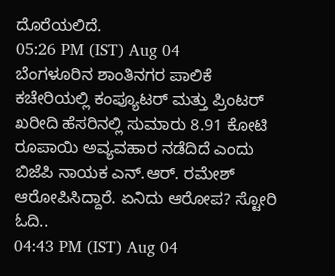ದೊರೆಯಲಿದೆ.
05:26 PM (IST) Aug 04
ಬೆಂಗಳೂರಿನ ಶಾಂತಿನಗರ ಪಾಲಿಕೆ ಕಚೇರಿಯಲ್ಲಿ ಕಂಪ್ಯೂಟರ್ ಮತ್ತು ಪ್ರಿಂಟರ್ ಖರೀದಿ ಹೆಸರಿನಲ್ಲಿ ಸುಮಾರು 8.91 ಕೋಟಿ ರೂಪಾಯಿ ಅವ್ಯವಹಾರ ನಡೆದಿದೆ ಎಂದು ಬಿಜೆಪಿ ನಾಯಕ ಎನ್.ಆರ್. ರಮೇಶ್ ಆರೋಪಿಸಿದ್ದಾರೆ. ಏನಿದು ಆರೋಪ? ಸ್ಟೋರಿ ಓದಿ..
04:43 PM (IST) Aug 04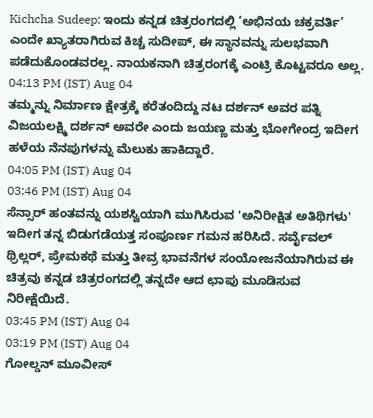Kichcha Sudeep: ಇಂದು ಕನ್ನಡ ಚಿತ್ರರಂಗದಲ್ಲಿ ‘ಅಭಿನಯ ಚಕ್ರವರ್ತಿ’ ಎಂದೇ ಖ್ಯಾತರಾಗಿರುವ ಕಿಚ್ಚ ಸುದೀಪ್, ಈ ಸ್ಥಾನವನ್ನು ಸುಲಭವಾಗಿ ಪಡೆದುಕೊಂಡವರಲ್ಲ. ನಾಯಕನಾಗಿ ಚಿತ್ರರಂಗಕ್ಕೆ ಎಂಟ್ರಿ ಕೊಟ್ಟವರೂ ಅಲ್ಲ.
04:13 PM (IST) Aug 04
ತಮ್ಮನ್ನು ನಿರ್ಮಾಣ ಕ್ಷೇತ್ರಕ್ಕೆ ಕರೆತಂದಿದ್ದು ನಟ ದರ್ಶನ್ ಅವರ ಪತ್ನಿ ವಿಜಯಲಕ್ಷ್ಮಿ ದರ್ಶನ್ ಅವರೇ ಎಂದು ಜಯಣ್ಣ ಮತ್ತು ಭೋಗೇಂದ್ರ ಇದೀಗ ಹಳೆಯ ನೆನಪುಗಳನ್ನು ಮೆಲುಕು ಹಾಕಿದ್ದಾರೆ.
04:05 PM (IST) Aug 04
03:46 PM (IST) Aug 04
ಸೆನ್ಸಾರ್ ಹಂತವನ್ನು ಯಶಸ್ವಿಯಾಗಿ ಮುಗಿಸಿರುವ 'ಅನಿರೀಕ್ಷಿತ ಅತಿಥಿಗಳು' ಇದೀಗ ತನ್ನ ಬಿಡುಗಡೆಯತ್ತ ಸಂಪೂರ್ಣ ಗಮನ ಹರಿಸಿದೆ. ಸರ್ವೈವಲ್ ಥ್ರಿಲ್ಲರ್, ಪ್ರೇಮಕಥೆ ಮತ್ತು ತೀವ್ರ ಭಾವನೆಗಳ ಸಂಯೋಜನೆಯಾಗಿರುವ ಈ ಚಿತ್ರವು ಕನ್ನಡ ಚಿತ್ರರಂಗದಲ್ಲಿ ತನ್ನದೇ ಆದ ಛಾಪು ಮೂಡಿಸುವ ನಿರೀಕ್ಷೆಯಿದೆ.
03:45 PM (IST) Aug 04
03:19 PM (IST) Aug 04
ಗೋಲ್ಡನ್ ಮೂವೀಸ್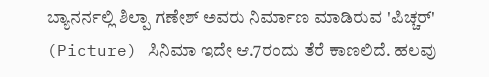ಬ್ಯಾನರ್ನಲ್ಲಿ ಶಿಲ್ಪಾ ಗಣೇಶ್ ಅವರು ನಿರ್ಮಾಣ ಮಾಡಿರುವ 'ಪಿಚ್ಚರ್' (Picture) ಸಿನಿಮಾ ಇದೇ ಆ.7ರಂದು ತೆರೆ ಕಾಣಲಿದೆ. ಹಲವು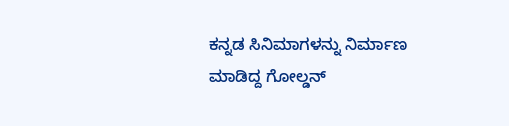ಕನ್ನಡ ಸಿನಿಮಾಗಳನ್ನು ನಿರ್ಮಾಣ ಮಾಡಿದ್ದ ಗೋಲ್ಡನ್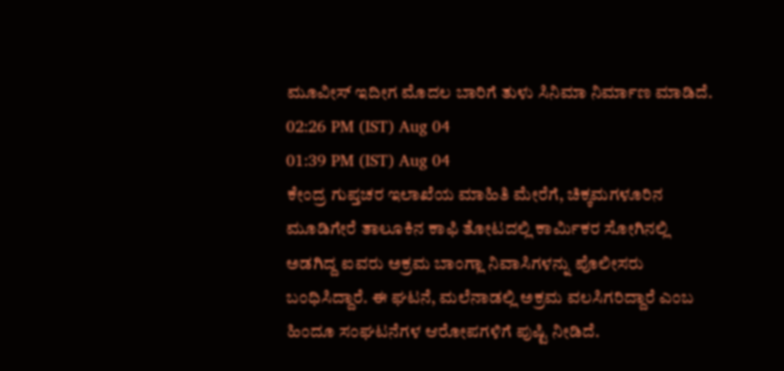ಮೂವೀಸ್ ಇದೀಗ ಮೊದಲ ಬಾರಿಗೆ ತುಳು ಸಿನಿಮಾ ನಿರ್ಮಾಣ ಮಾಡಿದೆ.
02:26 PM (IST) Aug 04
01:39 PM (IST) Aug 04
ಕೇಂದ್ರ ಗುಪ್ತಚರ ಇಲಾಖೆಯ ಮಾಹಿತಿ ಮೇರೆಗೆ, ಚಿಕ್ಕಮಗಳೂರಿನ ಮೂಡಿಗೇರೆ ತಾಲೂಕಿನ ಕಾಫಿ ತೋಟದಲ್ಲಿ ಕಾರ್ಮಿಕರ ಸೋಗಿನಲ್ಲಿ ಅಡಗಿದ್ದ ಐವರು ಅಕ್ರಮ ಬಾಂಗ್ಲಾ ನಿವಾಸಿಗಳನ್ನು ಪೊಲೀಸರು ಬಂಧಿಸಿದ್ದಾರೆ. ಈ ಘಟನೆ, ಮಲೆನಾಡಲ್ಲಿ ಅಕ್ರಮ ವಲಸಿಗರಿದ್ದಾರೆ ಎಂಬ ಹಿಂದೂ ಸಂಘಟನೆಗಳ ಆರೋಪಗಳಿಗೆ ಪುಷ್ಟಿ ನೀಡಿದೆ.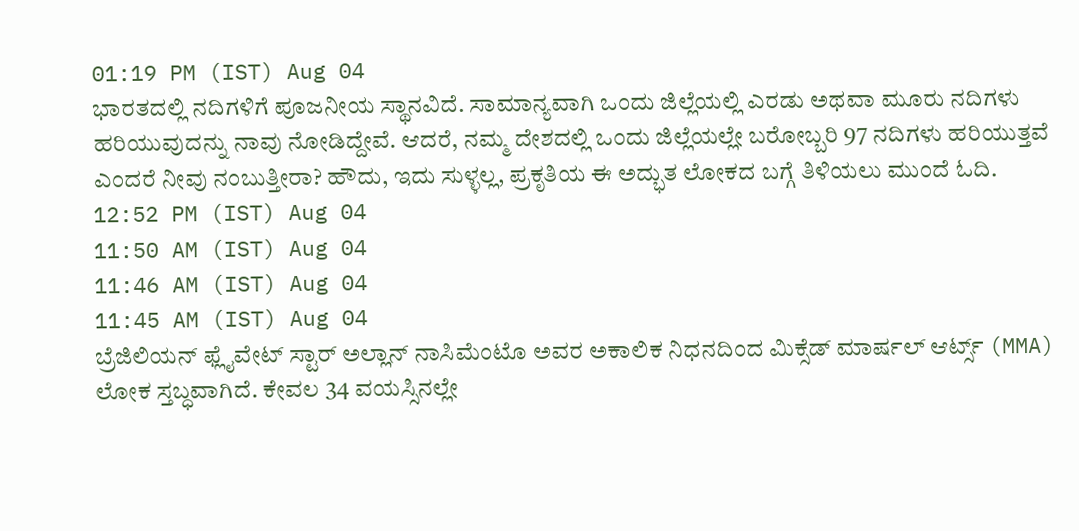01:19 PM (IST) Aug 04
ಭಾರತದಲ್ಲಿ ನದಿಗಳಿಗೆ ಪೂಜನೀಯ ಸ್ಥಾನವಿದೆ. ಸಾಮಾನ್ಯವಾಗಿ ಒಂದು ಜಿಲ್ಲೆಯಲ್ಲಿ ಎರಡು ಅಥವಾ ಮೂರು ನದಿಗಳು ಹರಿಯುವುದನ್ನು ನಾವು ನೋಡಿದ್ದೇವೆ. ಆದರೆ, ನಮ್ಮ ದೇಶದಲ್ಲಿ ಒಂದು ಜಿಲ್ಲೆಯಲ್ಲೇ ಬರೋಬ್ಬರಿ 97 ನದಿಗಳು ಹರಿಯುತ್ತವೆ ಎಂದರೆ ನೀವು ನಂಬುತ್ತೀರಾ? ಹೌದು, ಇದು ಸುಳ್ಳಲ್ಲ, ಪ್ರಕೃತಿಯ ಈ ಅದ್ಭುತ ಲೋಕದ ಬಗ್ಗೆ ತಿಳಿಯಲು ಮುಂದೆ ಓದಿ.
12:52 PM (IST) Aug 04
11:50 AM (IST) Aug 04
11:46 AM (IST) Aug 04
11:45 AM (IST) Aug 04
ಬ್ರೆಜಿಲಿಯನ್ ಫ್ಲೈವೇಟ್ ಸ್ಟಾರ್ ಅಲ್ಲಾನ್ ನಾಸಿಮೆಂಟೊ ಅವರ ಅಕಾಲಿಕ ನಿಧನದಿಂದ ಮಿಕ್ಸೆಡ್ ಮಾರ್ಷಲ್ ಆರ್ಟ್ಸ್ (MMA) ಲೋಕ ಸ್ತಬ್ಧವಾಗಿದೆ. ಕೇವಲ 34 ವಯಸ್ಸಿನಲ್ಲೇ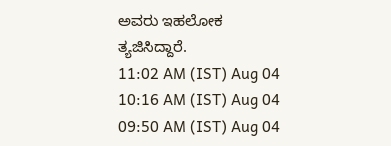ಅವರು ಇಹಲೋಕ ತ್ಯಜಿಸಿದ್ದಾರೆ.
11:02 AM (IST) Aug 04
10:16 AM (IST) Aug 04
09:50 AM (IST) Aug 04